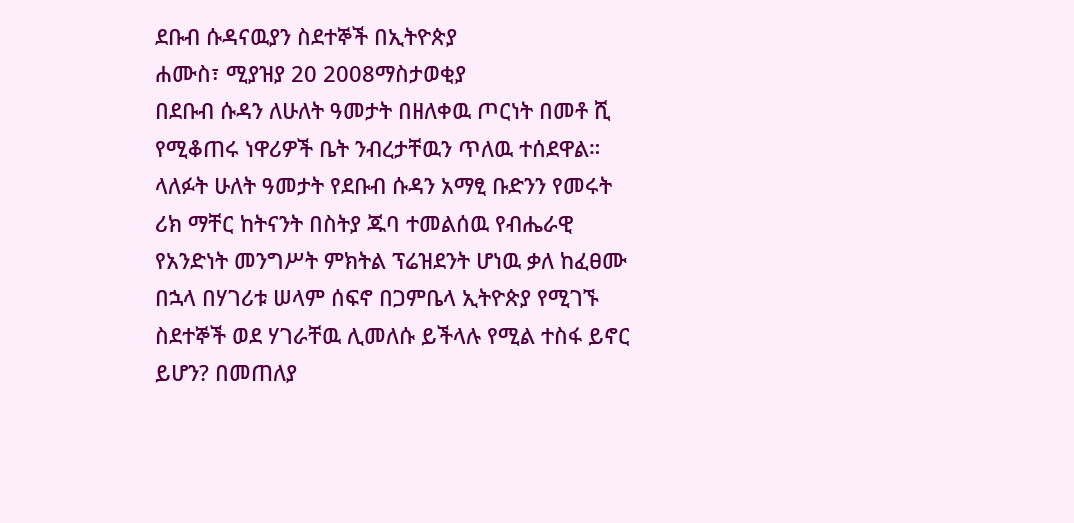ደቡብ ሱዳናዉያን ስደተኞች በኢትዮጵያ
ሐሙስ፣ ሚያዝያ 20 2008ማስታወቂያ
በደቡብ ሱዳን ለሁለት ዓመታት በዘለቀዉ ጦርነት በመቶ ሺ የሚቆጠሩ ነዋሪዎች ቤት ንብረታቸዉን ጥለዉ ተሰደዋል። ላለፉት ሁለት ዓመታት የደቡብ ሱዳን አማፂ ቡድንን የመሩት ሪክ ማቸር ከትናንት በስትያ ጁባ ተመልሰዉ የብሔራዊ የአንድነት መንግሥት ምክትል ፕሬዝደንት ሆነዉ ቃለ ከፈፀሙ በኋላ በሃገሪቱ ሠላም ሰፍኖ በጋምቤላ ኢትዮጵያ የሚገኙ ስደተኞች ወደ ሃገራቸዉ ሊመለሱ ይችላሉ የሚል ተስፋ ይኖር ይሆን? በመጠለያ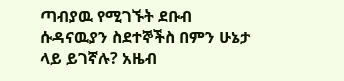ጣብያዉ የሚገኙት ደቡብ ሱዳናዉያን ስደተኞችስ በምን ሁኔታ ላይ ይገኛሉ? አዜብ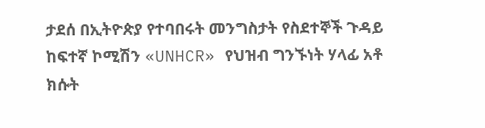ታደሰ በኢትዮጵያ የተባበሩት መንግስታት የስደተኞች ጉዳይ ከፍተኛ ኮሚሽን «UNHCR» የህዝብ ግንኙነት ሃላፊ አቶ ክሱት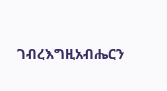ገብረእግዚአብሔርን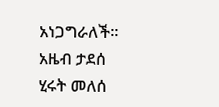አነጋግራለች።
አዜብ ታደሰ
ሂሩት መለሰ